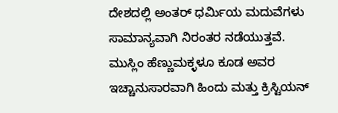ದೇಶದಲ್ಲಿ ಅಂತರ್ ಧರ್ಮಿಯ ಮದುವೆಗಳು ಸಾಮಾನ್ಯವಾಗಿ ನಿರಂತರ ನಡೆಯುತ್ತವೆ. ಮುಸ್ಲಿಂ ಹೆಣ್ಣುಮಕ್ಳಳೂ ಕೂಡ ಅವರ ಇಚ್ಚಾನುಸಾರವಾಗಿ ಹಿಂದು ಮತ್ತು ಕ್ರಿಸ್ಟಿಯನ್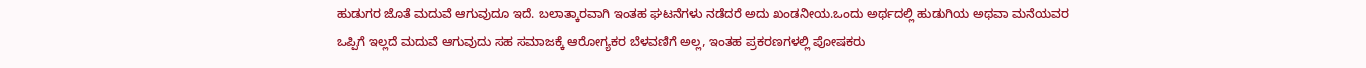ಹುಡುಗರ ಜೊತೆ ಮದುವೆ ಆಗುವುದೂ ಇದೆ. ಬಲಾತ್ಕಾರವಾಗಿ ಇಂತಹ ಘಟನೆಗಳು ನಡೆದರೆ ಅದು ಖಂಡನೀಯ.ಒಂದು ಅರ್ಥದಲ್ಲಿ ಹುಡುಗಿಯ ಅಥವಾ ಮನೆಯವರ ಒಪ್ಪಿಗೆ ಇಲ್ಲದೆ ಮದುವೆ ಆಗುವುದು ಸಹ ಸಮಾಜಕ್ಕೆ ಆರೋಗ್ಯಕರ ಬೆಳವಣಿಗೆ ಅಲ್ಲ, ಇಂತಹ ಪ್ರಕರಣಗಳಲ್ಲಿ ಪೋಷಕರು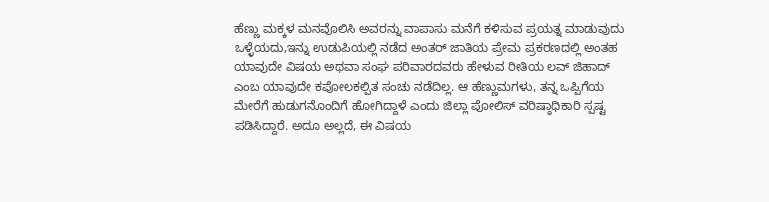ಹೆಣ್ಣು ಮಕ್ಕಳ ಮನವೊಲಿಸಿ ಅವರನ್ನು ವಾಪಾಸು ಮನೆಗೆ ಕಳಿಸುವ ಪ್ರಯತ್ನ ಮಾಡುವುದು ಒಳ್ಳೆಯದು,ಇನ್ನು ಉಡುಪಿಯಲ್ಲಿ ನಡೆದ ಅಂತರ್ ಜಾತಿಯ ಪ್ರೇಮ ಪ್ರಕರಣದಲ್ಲಿ ಅಂತಹ ಯಾವುದೇ ವಿಷಯ ಅಥವಾ ಸಂಘ ಪರಿವಾರದವರು ಹೇಳುವ ರೀತಿಯ ಲವ್ ಜಿಹಾದ್ ಎಂಬ ಯಾವುದೇ ಕಪೋಲಕಲ್ಪಿತ ಸಂಚು ನಡೆದಿಲ್ಲ. ಆ ಹೆಣ್ಣುಮಗಳು, ತನ್ನ ಒಪ್ಪಿಗೆಯ ಮೇರೆಗೆ ಹುಡುಗನೊಂದಿಗೆ ಹೋಗಿದ್ದಾಳೆ ಎಂದು ಜಿಲ್ಲಾ ಪೋಲಿಸ್ ವರಿಷ್ಠಾಧಿಕಾರಿ ಸ್ಪಷ್ಟ ಪಡಿಸಿದ್ದಾರೆ. ಅದೂ ಅಲ್ಲದೆ, ಈ ವಿಷಯ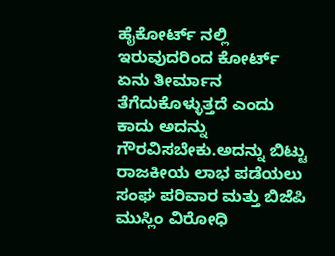ಹೈಕೋರ್ಟ್ ನಲ್ಲಿ ಇರುವುದರಿಂದ ಕೋರ್ಟ್ ಏನು ತೀರ್ಮಾನ ತೆಗೆದುಕೊಳ್ಳುತ್ತದೆ ಎಂದು ಕಾದು ಅದನ್ನು ಗೌರವಿಸಬೇಕು.ಅದನ್ನು ಬಿಟ್ಟು ರಾಜಕೀಯ ಲಾಭ ಪಡೆಯಲು ಸಂಘ ಪರಿವಾರ ಮತ್ತು ಬಿಜೆಪಿ ಮುಸ್ಲಿಂ ವಿರೋಧಿ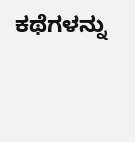ಕಥೆಗಳನ್ನು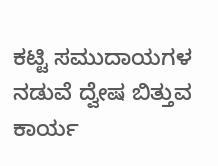ಕಟ್ಟಿ ಸಮುದಾಯಗಳ ನಡುವೆ ದ್ವೇಷ ಬಿತ್ತುವ ಕಾರ್ಯ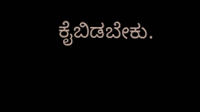ಕೈಬಿಡಬೇಕು.